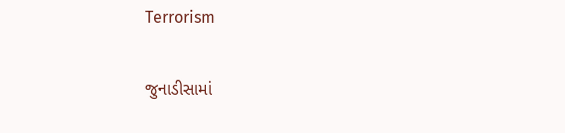Terrorism

જુનાડીસામાં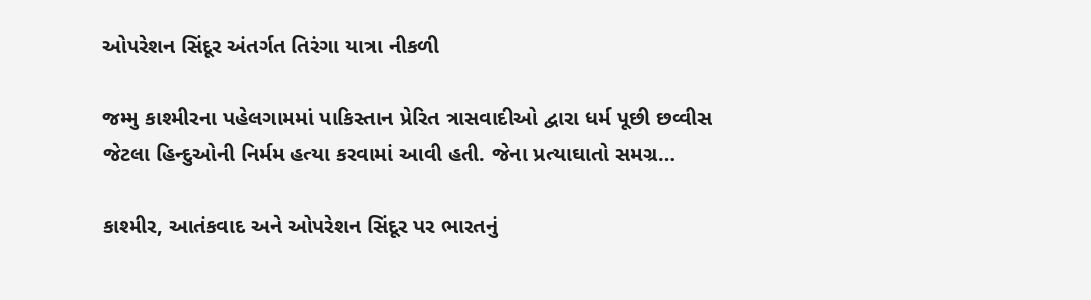ઓપરેશન સિંદૂર અંતર્ગત તિરંગા યાત્રા નીકળી

જમ્મુ કાશ્મીરના પહેલગામમાં પાકિસ્તાન પ્રેરિત ત્રાસવાદીઓ દ્વારા ધર્મ પૂછી છવ્વીસ જેટલા હિન્દુઓની નિર્મમ હત્યા કરવામાં આવી હતી. જેના પ્રત્યાઘાતો સમગ્ર…

કાશ્મીર, આતંકવાદ અને ઓપરેશન સિંદૂર પર ભારતનું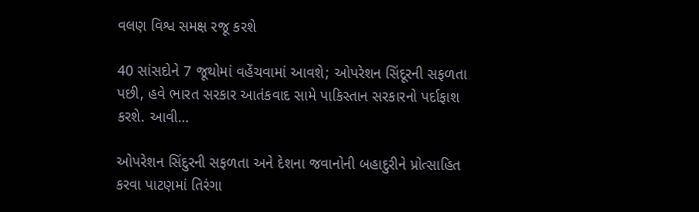વલણ વિશ્વ સમક્ષ રજૂ કરશે

40 સાંસદોને 7 જૂથોમાં વહેંચવામાં આવશે; ઓપરેશન સિંદૂરની સફળતા પછી, હવે ભારત સરકાર આતંકવાદ સામે પાકિસ્તાન સરકારનો પર્દાફાશ કરશે. આવી…

ઓપરેશન સિંદુરની સફળતા અને દેશના જવાનોની બહાદુરીને પ્રોત્સાહિત કરવા પાટણમાં તિરંગા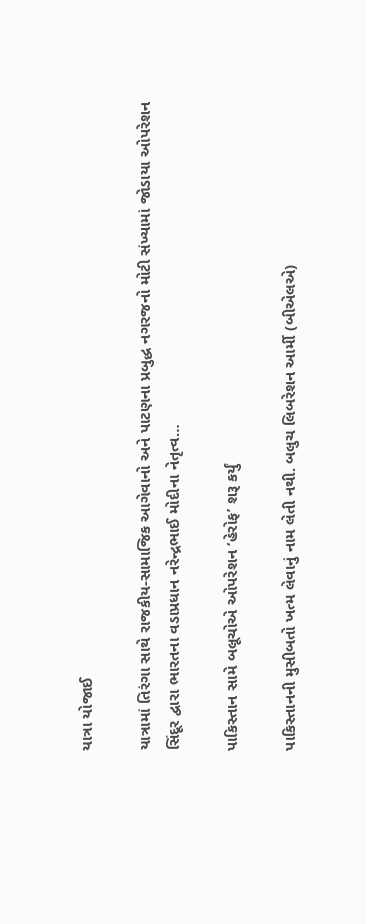યાત્રા યોજાઈ

યાત્રામાં તિરંગા સાથે રાજકીય-સામાજિક આગેવાનો અને પાટણના પ્રબુદ્ધ નગરજનો મોટી સંખ્યામાં જોડાયા ઓપરેશન સિંદૂર દ્વારા ભારતના વડાપ્રધાન નરેન્દ્રભાઈ મોદીના નેતૃત્વ…

પાકિસ્તાન સામે બલૂચોએ ઓપરેશન ‘હેરોફ’ શરૂ કર્યું

પાકિસ્તાનની મુસીબતો ખત્મ લેવાનું નામ લેતી નથી. બલુચ લિબરેશન આર્મી (બીએલએ)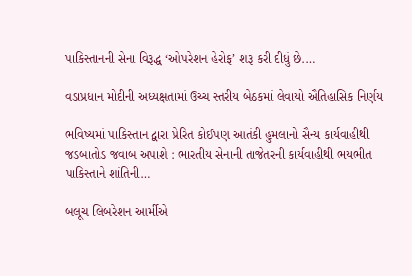પાકિસ્તાનની સેના વિરૂદ્ધ ‘ઓપરેશન હેરોફ’ શરૂ કરી દીધું છે.…

વડાપ્રધાન મોદીની અધ્યક્ષતામાં ઉચ્ચ સ્તરીય બેઠકમાં લેવાયો ઐતિહાસિક નિર્ણય

ભવિષ્યમાં પાકિસ્તાન દ્વારા પ્રેરિત કોઈપણ આતંકી હુમલાનો સૈન્ય કાર્યવાહીથી જડબાતોડ જવાબ અપાશે : ભારતીય સેનાની તાજેતરની કાર્યવાહીથી ભયભીત પાકિસ્તાને શાંતિની…

બલૂચ લિબરેશન આર્મીએ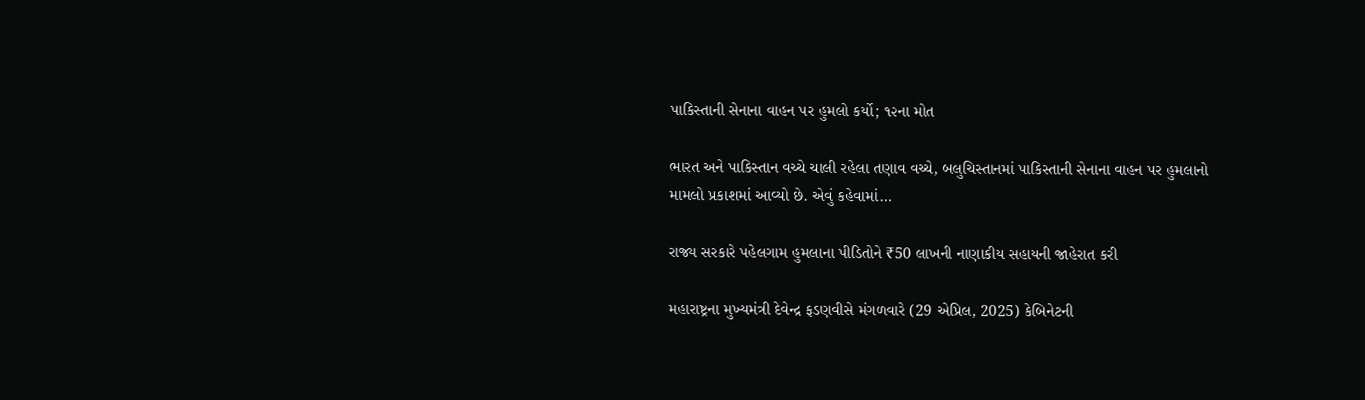પાકિસ્તાની સેનાના વાહન પર હુમલો કર્યો; ૧૨ના મોત

ભારત અને પાકિસ્તાન વચ્ચે ચાલી રહેલા તણાવ વચ્ચે, બલુચિસ્તાનમાં પાકિસ્તાની સેનાના વાહન પર હુમલાનો મામલો પ્રકાશમાં આવ્યો છે. એવું કહેવામાં…

રાજ્ય સરકારે પહેલગામ હુમલાના પીડિતોને ₹50 લાખની નાણાકીય સહાયની જાહેરાત કરી

મહારાષ્ટ્રના મુખ્યમંત્રી દેવેન્દ્ર ફડણવીસે મંગળવારે (29 એપ્રિલ, 2025) કેબિનેટની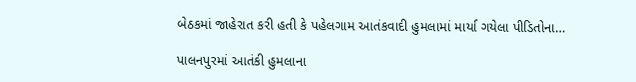બેઠકમાં જાહેરાત કરી હતી કે પહેલગામ આતંકવાદી હુમલામાં માર્યા ગયેલા પીડિતોના…

પાલનપુરમાં આતંકી હુમલાના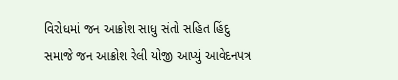વિરોધમાં જન આક્રોશ સાધુ સંતો સહિત હિંદુ સમાજે જન આક્રોશ રેલી યોજી આપ્યું આવેદનપત્ર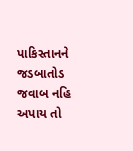પાકિસ્તાનને જડબાતોડ જવાબ નહિ અપાય તો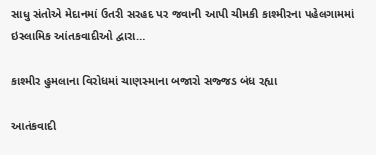સાધુ સંતોએ મેદાનમાં ઉતરી સરહદ પર જવાની આપી ચીમકી કાશ્મીરના પહેલગામમાં ઇસ્લામિક આંતકવાદીઓ દ્વારા…

કાશ્મીર હુમલાના વિરોધમાં ચાણસ્માના બજારો સજ્જડ બંધ રહ્યા

આતંકવાદી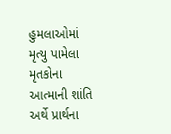હુમલાઓમાં મૃત્યુ પામેલા મૃતકોના આત્માની શાંતિ અર્થે પ્રાર્થના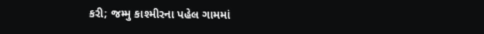કરી; જમ્મુ કાશ્મીરના પહેલ ગામમાં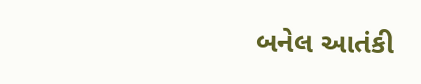બનેલ આતંકી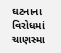ઘટનાના વિરોધમાં ચાણસ્મા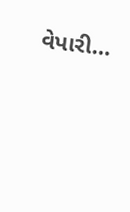વેપારી…